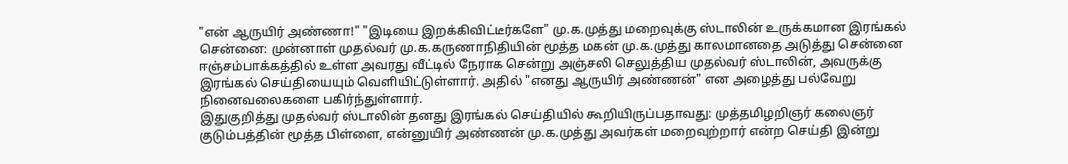"என் ஆருயிர் அண்ணா!" "இடியை இறக்கிவிட்டீர்களே" மு.க.முத்து மறைவுக்கு ஸ்டாலின் உருக்கமான இரங்கல்
சென்னை: முன்னாள் முதல்வர் மு.க.கருணாநிதியின் மூத்த மகன் மு.க.முத்து காலமானதை அடுத்து சென்னை ஈஞ்சம்பாக்கத்தில் உள்ள அவரது வீட்டில் நேராக சென்று அஞ்சலி செலுத்திய முதல்வர் ஸ்டாலின், அவருக்கு இரங்கல் செய்தியையும் வெளியிட்டுள்ளார். அதில் "எனது ஆருயிர் அண்ணன்" என அழைத்து பல்வேறு நினைவலைகளை பகிர்ந்துள்ளார்.
இதுகுறித்து முதல்வர் ஸ்டாலின் தனது இரங்கல் செய்தியில் கூறியிருப்பதாவது: முத்தமிழறிஞர் கலைஞர் குடும்பத்தின் மூத்த பிள்ளை, என்னுயிர் அண்ணன் மு.க.முத்து அவர்கள் மறைவுற்றார் என்ற செய்தி இன்று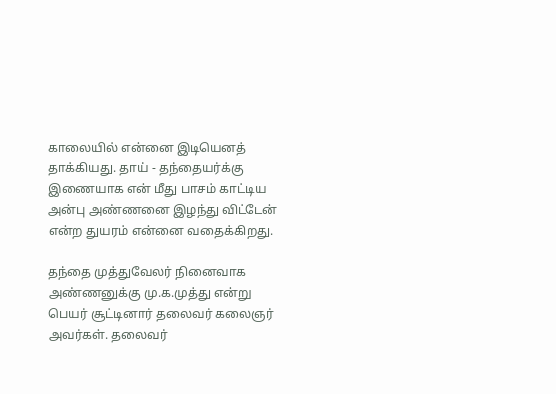காலையில் என்னை இடியெனத் தாக்கியது. தாய் - தந்தையர்க்கு இணையாக என் மீது பாசம் காட்டிய அன்பு அண்ணனை இழந்து விட்டேன் என்ற துயரம் என்னை வதைக்கிறது.

தந்தை முத்துவேலர் நினைவாக அண்ணனுக்கு மு.க.முத்து என்று பெயர் சூட்டினார் தலைவர் கலைஞர் அவர்கள். தலைவர்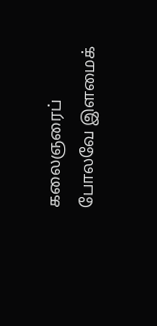கலைஞரைப் போலவே இளமைக்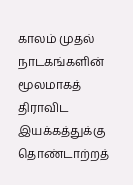காலம் முதல் நாடகங்களின் மூலமாகத் திராவிட இயக்கத்துக்கு தொண்டாற்றத்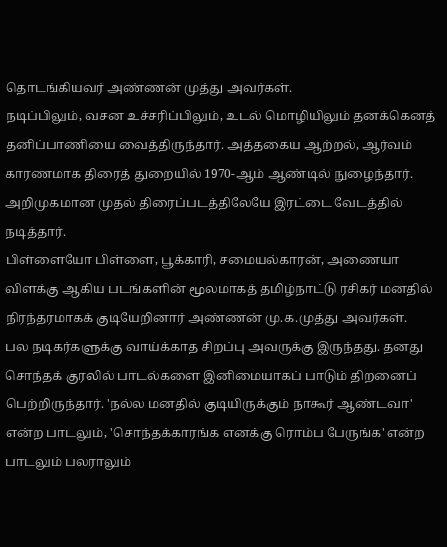தொடங்கியவர் அண்ணன் முத்து அவர்கள்.
நடிப்பிலும், வசன உச்சரிப்பிலும், உடல் மொழியிலும் தனக்கெனத் தனிப்பாணியை வைத்திருந்தார். அத்தகைய ஆற்றல், ஆர்வம் காரணமாக திரைத் துறையில் 1970-ஆம் ஆண்டில் நுழைந்தார். அறிமுகமான முதல் திரைப்படத்திலேயே இரட்டை வேடத்தில் நடித்தார்.
பிள்ளையோ பிள்ளை, பூக்காரி, சமையல்காரன், அணையா விளக்கு ஆகிய படங்களின் மூலமாகத் தமிழ்நாட்டு ரசிகர் மனதில் நிரந்தரமாகக் குடியேறினார் அண்ணன் மு.க.முத்து அவர்கள்.
பல நடிகர்களுக்கு வாய்க்காத சிறப்பு அவருக்கு இருந்தது. தனது சொந்தக் குரலில் பாடல்களை இனிமையாகப் பாடும் திறனைப் பெற்றிருந்தார். 'நல்ல மனதில் குடியிருக்கும் நாகூர் ஆண்டவா' என்ற பாடலும், 'சொந்தக்காரங்க எனக்கு ரொம்ப பேருங்க' என்ற பாடலும் பலராலும்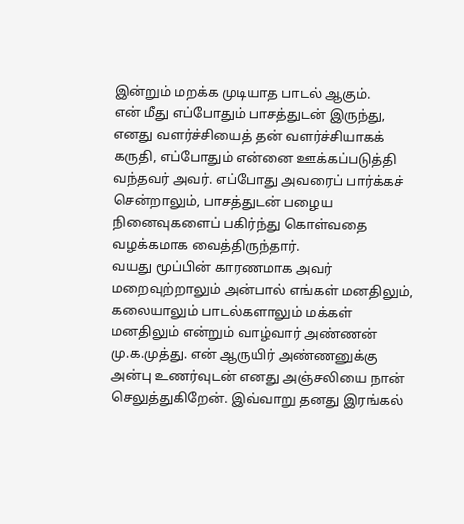இன்றும் மறக்க முடியாத பாடல் ஆகும்.
என் மீது எப்போதும் பாசத்துடன் இருந்து, எனது வளர்ச்சியைத் தன் வளர்ச்சியாகக் கருதி, எப்போதும் என்னை ஊக்கப்படுத்தி வந்தவர் அவர். எப்போது அவரைப் பார்க்கச் சென்றாலும், பாசத்துடன் பழைய நினைவுகளைப் பகிர்ந்து கொள்வதை வழக்கமாக வைத்திருந்தார்.
வயது மூப்பின் காரணமாக அவர் மறைவுற்றாலும் அன்பால் எங்கள் மனதிலும், கலையாலும் பாடல்களாலும் மக்கள் மனதிலும் என்றும் வாழ்வார் அண்ணன் மு.க.முத்து. என் ஆருயிர் அண்ணனுக்கு அன்பு உணர்வுடன் எனது அஞ்சலியை நான் செலுத்துகிறேன். இவ்வாறு தனது இரங்கல்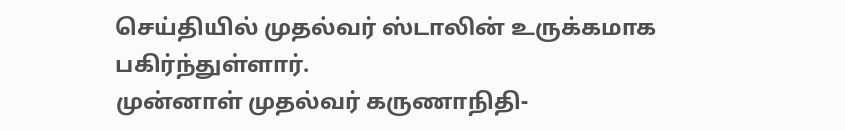செய்தியில் முதல்வர் ஸ்டாலின் உருக்கமாக பகிர்ந்துள்ளார்.
முன்னாள் முதல்வர் கருணாநிதி-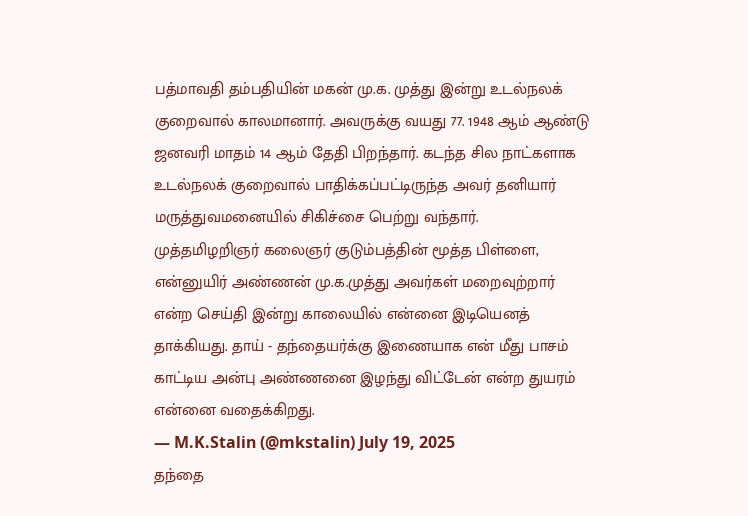பத்மாவதி தம்பதியின் மகன் மு.க. முத்து இன்று உடல்நலக் குறைவால் காலமானார். அவருக்கு வயது 77. 1948 ஆம் ஆண்டு ஜனவரி மாதம் 14 ஆம் தேதி பிறந்தார். கடந்த சில நாட்களாக உடல்நலக் குறைவால் பாதிக்கப்பட்டிருந்த அவர் தனியார் மருத்துவமனையில் சிகிச்சை பெற்று வந்தார்.
முத்தமிழறிஞர் கலைஞர் குடும்பத்தின் மூத்த பிள்ளை, என்னுயிர் அண்ணன் மு.க.முத்து அவர்கள் மறைவுற்றார் என்ற செய்தி இன்று காலையில் என்னை இடியெனத் தாக்கியது. தாய் - தந்தையர்க்கு இணையாக என் மீது பாசம் காட்டிய அன்பு அண்ணனை இழந்து விட்டேன் என்ற துயரம் என்னை வதைக்கிறது.
— M.K.Stalin (@mkstalin) July 19, 2025
தந்தை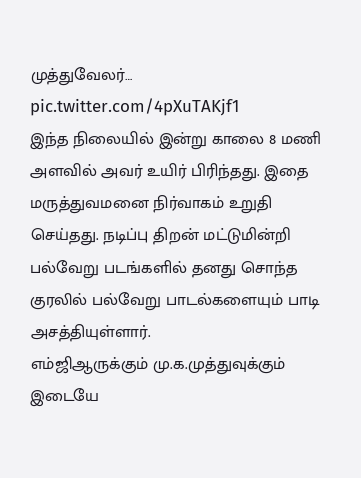முத்துவேலர்… pic.twitter.com/4pXuTAKjf1
இந்த நிலையில் இன்று காலை 8 மணி அளவில் அவர் உயிர் பிரிந்தது. இதை மருத்துவமனை நிர்வாகம் உறுதி செய்தது. நடிப்பு திறன் மட்டுமின்றி பல்வேறு படங்களில் தனது சொந்த குரலில் பல்வேறு பாடல்களையும் பாடி அசத்தியுள்ளார்.
எம்ஜிஆருக்கும் மு.க.முத்துவுக்கும் இடையே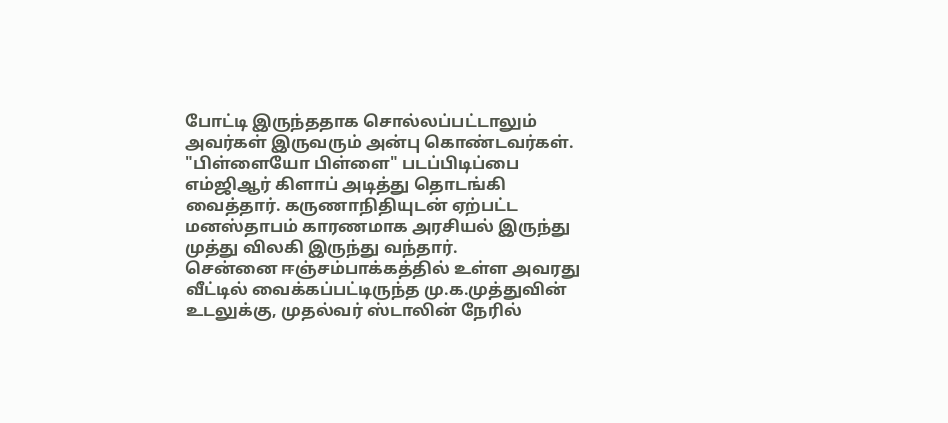போட்டி இருந்ததாக சொல்லப்பட்டாலும் அவர்கள் இருவரும் அன்பு கொண்டவர்கள். "பிள்ளையோ பிள்ளை" படப்பிடிப்பை எம்ஜிஆர் கிளாப் அடித்து தொடங்கி வைத்தார். கருணாநிதியுடன் ஏற்பட்ட மனஸ்தாபம் காரணமாக அரசியல் இருந்து முத்து விலகி இருந்து வந்தார்.
சென்னை ஈஞ்சம்பாக்கத்தில் உள்ள அவரது வீட்டில் வைக்கப்பட்டிருந்த மு.க.முத்துவின் உடலுக்கு, முதல்வர் ஸ்டாலின் நேரில்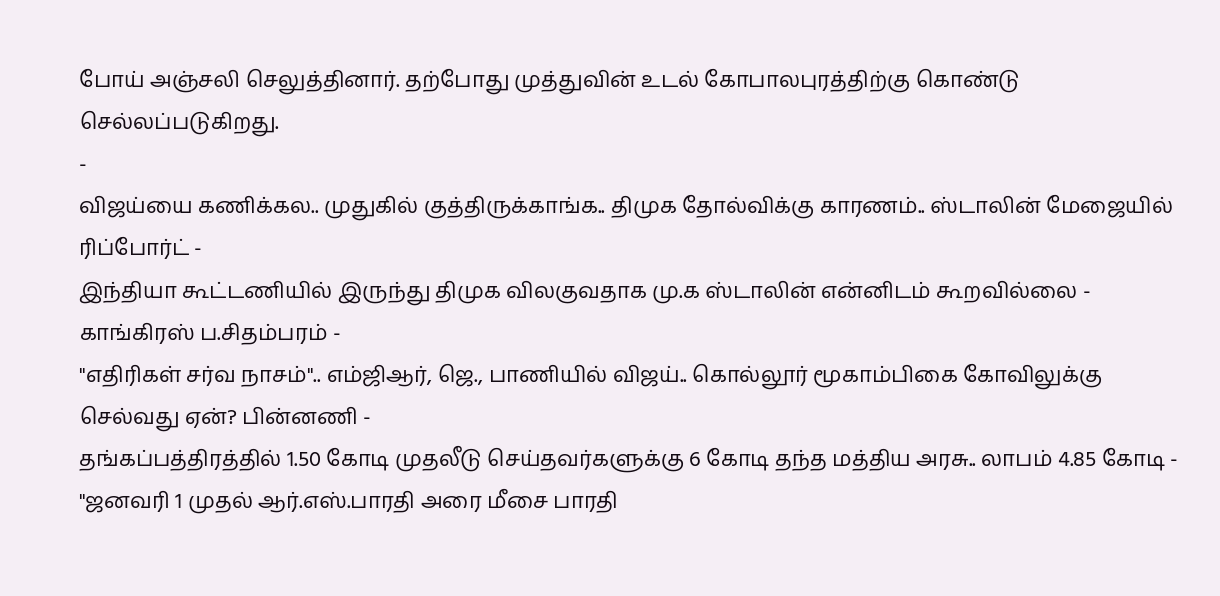போய் அஞ்சலி செலுத்தினார். தற்போது முத்துவின் உடல் கோபாலபுரத்திற்கு கொண்டு செல்லப்படுகிறது.
-
விஜய்யை கணிக்கல.. முதுகில் குத்திருக்காங்க.. திமுக தோல்விக்கு காரணம்.. ஸ்டாலின் மேஜையில் ரிப்போர்ட் -
இந்தியா கூட்டணியில் இருந்து திமுக விலகுவதாக மு.க ஸ்டாலின் என்னிடம் கூறவில்லை - காங்கிரஸ் ப.சிதம்பரம் -
"எதிரிகள் சர்வ நாசம்".. எம்ஜிஆர், ஜெ., பாணியில் விஜய்.. கொல்லூர் மூகாம்பிகை கோவிலுக்கு செல்வது ஏன்? பின்னணி -
தங்கப்பத்திரத்தில் 1.50 கோடி முதலீடு செய்தவர்களுக்கு 6 கோடி தந்த மத்திய அரசு.. லாபம் 4.85 கோடி -
"ஜனவரி 1 முதல் ஆர்.எஸ்.பாரதி அரை மீசை பாரதி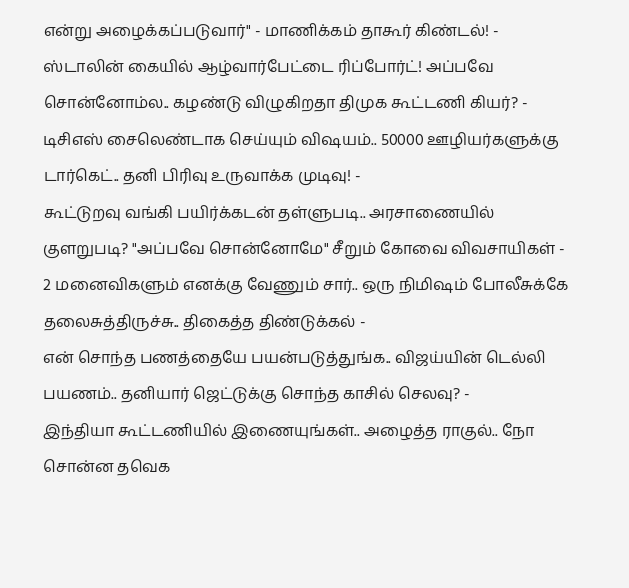என்று அழைக்கப்படுவார்" - மாணிக்கம் தாகூர் கிண்டல்! -
ஸ்டாலின் கையில் ஆழ்வார்பேட்டை ரிப்போர்ட்! அப்பவே சொன்னோம்ல.. கழண்டு விழுகிறதா திமுக கூட்டணி கியர்? -
டிசிஎஸ் சைலெண்டாக செய்யும் விஷயம்.. 50000 ஊழியர்களுக்கு டார்கெட்.. தனி பிரிவு உருவாக்க முடிவு! -
கூட்டுறவு வங்கி பயிர்க்கடன் தள்ளுபடி.. அரசாணையில் குளறுபடி? "அப்பவே சொன்னோமே" சீறும் கோவை விவசாயிகள் -
2 மனைவிகளும் எனக்கு வேணும் சார்.. ஒரு நிமிஷம் போலீசுக்கே தலைசுத்திருச்சு.. திகைத்த திண்டுக்கல் -
என் சொந்த பணத்தையே பயன்படுத்துங்க.. விஜய்யின் டெல்லி பயணம்.. தனியார் ஜெட்டுக்கு சொந்த காசில் செலவு? -
இந்தியா கூட்டணியில் இணையுங்கள்.. அழைத்த ராகுல்.. நோ சொன்ன தவெக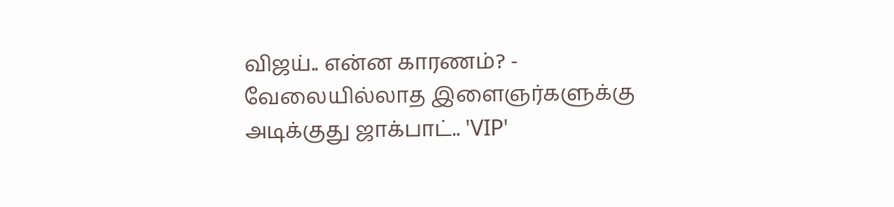விஜய்.. என்ன காரணம்? -
வேலையில்லாத இளைஞர்களுக்கு அடிக்குது ஜாக்பாட்.. 'VIP'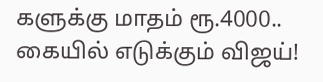களுக்கு மாதம் ரூ.4000.. கையில் எடுக்கும் விஜய்!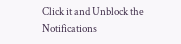Click it and Unblock the Notifications